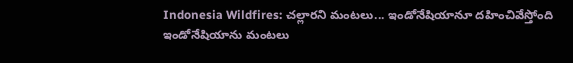Indonesia Wildfires: చల్లారని మంటలు... ఇండోనేషియానూ దహించివేస్తోంది
ఇండోనేషియాను మంటలు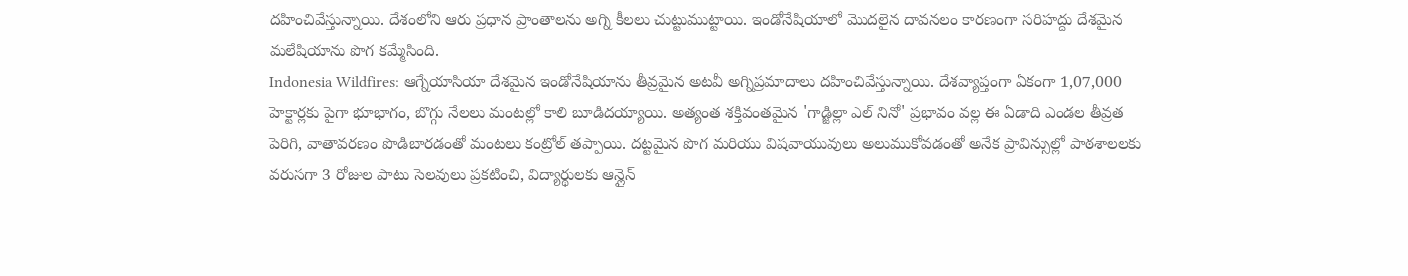దహించివేస్తున్నాయి. దేశంలోని ఆరు ప్రధాన ప్రాంతాలను అగ్ని కీలలు చుట్టుముట్టాయి. ఇండోనేషియాలో మొదలైన దావనలం కారణంగా సరిహద్దు దేశమైన మలేషియాను పొగ కమ్మేసింది.
Indonesia Wildfires: ఆగ్నేయాసియా దేశమైన ఇండోనేషియాను తీవ్రమైన అటవీ అగ్నిప్రమాదాలు దహించివేస్తున్నాయి. దేశవ్యాప్తంగా ఏకంగా 1,07,000 హెక్టార్లకు పైగా భూభాగం, బొగ్గు నేలలు మంటల్లో కాలి బూడిదయ్యాయి. అత్యంత శక్తివంతమైన 'గాడ్జిల్లా ఎల్ నినో' ప్రభావం వల్ల ఈ ఏడాది ఎండల తీవ్రత పెరిగి, వాతావరణం పొడిబారడంతో మంటలు కంట్రోల్ తప్పాయి. దట్టమైన పొగ మరియు విషవాయువులు అలుముకోవడంతో అనేక ప్రావిన్సుల్లో పాఠశాలలకు వరుసగా 3 రోజుల పాటు సెలవులు ప్రకటించి, విద్యార్థులకు ఆన్లైన్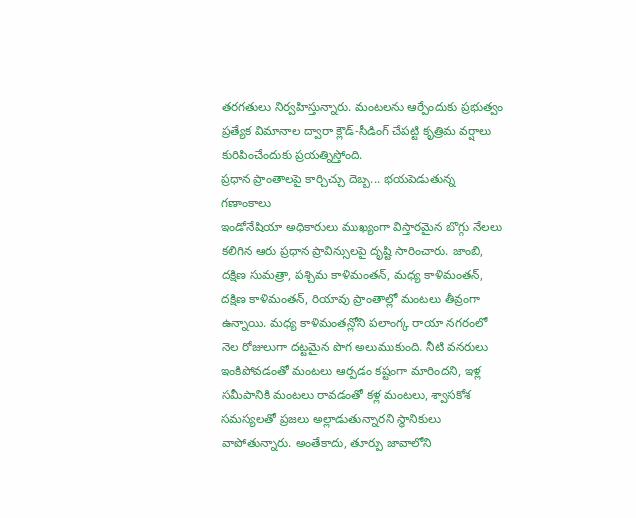తరగతులు నిర్వహిస్తున్నారు. మంటలను ఆర్పేందుకు ప్రభుత్వం ప్రత్యేక విమానాల ద్వారా క్లౌడ్-సీడింగ్ చేపట్టి కృత్రిమ వర్షాలు కురిపించేందుకు ప్రయత్నిస్తోంది.
ప్రధాన ప్రాంతాలపై కార్చిచ్చు దెబ్బ... భయపెడుతున్న గణాంకాలు
ఇండోనేషియా అధికారులు ముఖ్యంగా విస్తారమైన బొగ్గు నేలలు కలిగిన ఆరు ప్రధాన ప్రావిన్సులపై దృష్టి సారించారు. జాంబి, దక్షిణ సుమత్రా, పశ్చిమ కాళిమంతన్, మధ్య కాళిమంతన్, దక్షిణ కాళిమంతన్, రియావు ప్రాంతాల్లో మంటలు తీవ్రంగా ఉన్నాయి. మధ్య కాళిమంతన్లోని పలాంగ్క రాయా నగరంలో నెల రోజులుగా దట్టమైన పొగ అలుముకుంది. నీటి వనరులు ఇంకిపోవడంతో మంటలు ఆర్పడం కష్టంగా మారిందని, ఇళ్ల సమీపానికి మంటలు రావడంతో కళ్ల మంటలు, శ్వాసకోశ సమస్యలతో ప్రజలు అల్లాడుతున్నారని స్థానికులు వాపోతున్నారు. అంతేకాదు, తూర్పు జావాలోని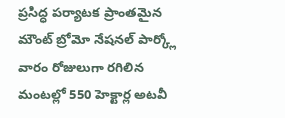ప్రసిద్ధ పర్యాటక ప్రాంతమైన మౌంట్ బ్రోమో నేషనల్ పార్క్లో వారం రోజులుగా రగిలిన మంటల్లో 550 హెక్టార్ల అటవీ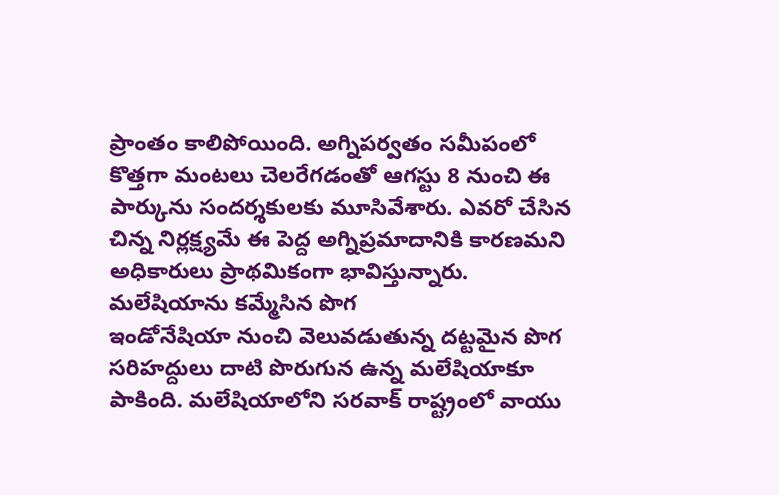ప్రాంతం కాలిపోయింది. అగ్నిపర్వతం సమీపంలో కొత్తగా మంటలు చెలరేగడంతో ఆగస్టు 8 నుంచి ఈ పార్కును సందర్శకులకు మూసివేశారు. ఎవరో చేసిన చిన్న నిర్లక్ష్యమే ఈ పెద్ద అగ్నిప్రమాదానికి కారణమని అధికారులు ప్రాథమికంగా భావిస్తున్నారు.
మలేషియాను కమ్మేసిన పొగ
ఇండోనేషియా నుంచి వెలువడుతున్న దట్టమైన పొగ సరిహద్దులు దాటి పొరుగున ఉన్న మలేషియాకూ పాకింది. మలేషియాలోని సరవాక్ రాష్ట్రంలో వాయు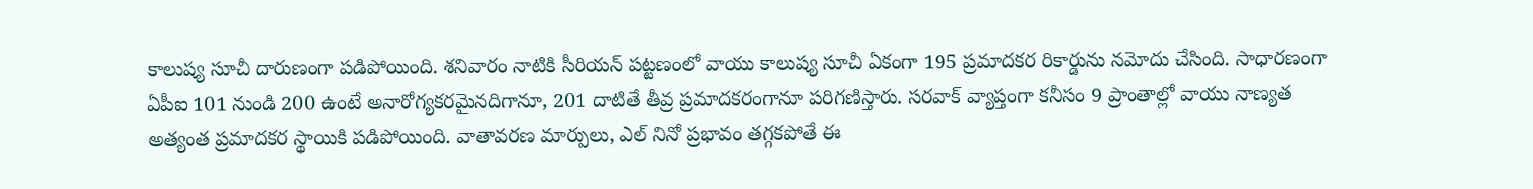కాలుష్య సూచీ దారుణంగా పడిపోయింది. శనివారం నాటికి సీరియన్ పట్టణంలో వాయు కాలుష్య సూచీ ఏకంగా 195 ప్రమాదకర రికార్డును నమోదు చేసింది. సాధారణంగా ఏపీఐ 101 నుండి 200 ఉంటే అనారోగ్యకరమైనదిగానూ, 201 దాటితే తీవ్ర ప్రమాదకరంగానూ పరిగణిస్తారు. సరవాక్ వ్యాప్తంగా కనీసం 9 ప్రాంతాల్లో వాయు నాణ్యత అత్యంత ప్రమాదకర స్థాయికి పడిపోయింది. వాతావరణ మార్పులు, ఎల్ నినో ప్రభావం తగ్గకపోతే ఈ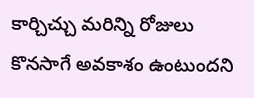కార్చిచ్చు మరిన్ని రోజులు కొనసాగే అవకాశం ఉంటుందని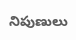నిపుణులు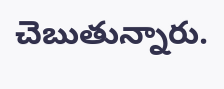చెబుతున్నారు.